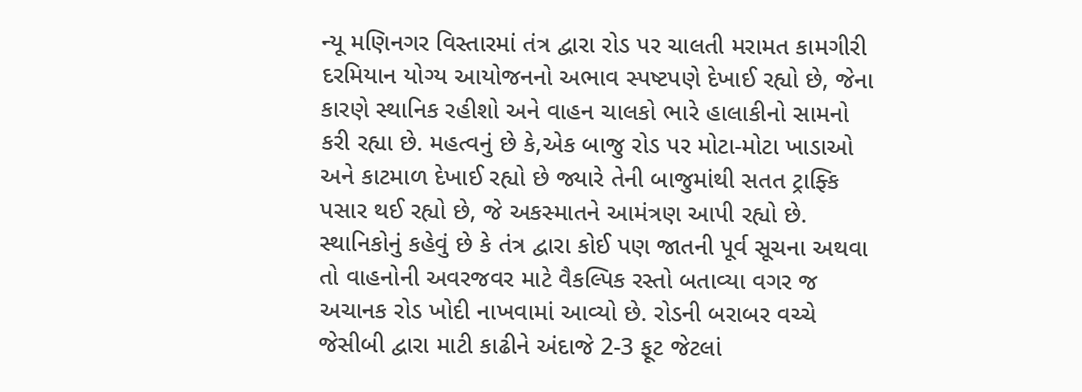ન્યૂ મણિનગર વિસ્તારમાં તંત્ર દ્વારા રોડ પર ચાલતી મરામત કામગીરી દરમિયાન યોગ્ય આયોજનનો અભાવ સ્પષ્ટપણે દેખાઈ રહ્યો છે, જેના કારણે સ્થાનિક રહીશો અને વાહન ચાલકો ભારે હાલાકીનો સામનો કરી રહ્યા છે. મહત્વનું છે કે,એક બાજુ રોડ પર મોટા-મોટા ખાડાઓ અને કાટમાળ દેખાઈ રહ્યો છે જ્યારે તેની બાજુમાંથી સતત ટ્રાફ્કિ પસાર થઈ રહ્યો છે, જે અકસ્માતને આમંત્રણ આપી રહ્યો છે. સ્થાનિકોનું કહેવું છે કે તંત્ર દ્વારા કોઈ પણ જાતની પૂર્વ સૂચના અથવા તો વાહનોની અવરજવર માટે વૈકલ્પિક રસ્તો બતાવ્યા વગર જ અચાનક રોડ ખોદી નાખવામાં આવ્યો છે. રોડની બરાબર વચ્ચે જેસીબી દ્વારા માટી કાઢીને અંદાજે 2-3 ફૂટ જેટલાં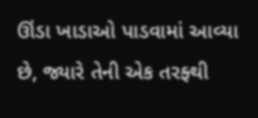ઊંડા ખાડાઓ પાડવામાં આવ્યા છે, જ્યારે તેની એક તરફ્થી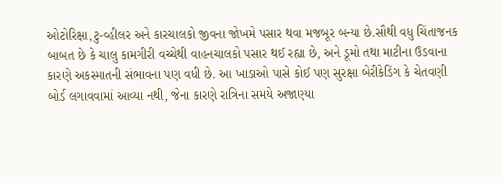ઓટોરિક્ષા,ટુ-વ્હીલર અને કારચાલકો જીવના જોખમે પસાર થવા મજબૂર બન્યા છે.સૌથી વધુ ચિંતાજનક બાબત છે કે ચાલુ કામગીરી વચ્ચેથી વાહનચાલકો પસાર થઈ રહ્યા છે, અને ડૂમો તથા માટીના ઉડવાના કારણે અકસ્માતની સંભાવના પણ વધી છે. આ ખાડાઓ પાસે કોઈ પણ સુરક્ષા બેરીકેડિંગ કે ચેતવણી બોર્ડ લગાવવામાં આવ્યા નથી, જેના કારણે રાત્રિના સમયે અજાણ્યા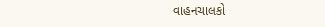વાહનચાલકો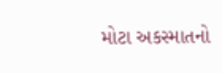મોટા અકસ્માતનો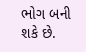ભોગ બની શકે છે.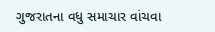ગુજરાતના વધુ સમાચાર વાંચવા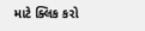માટે ક્લિક કરો